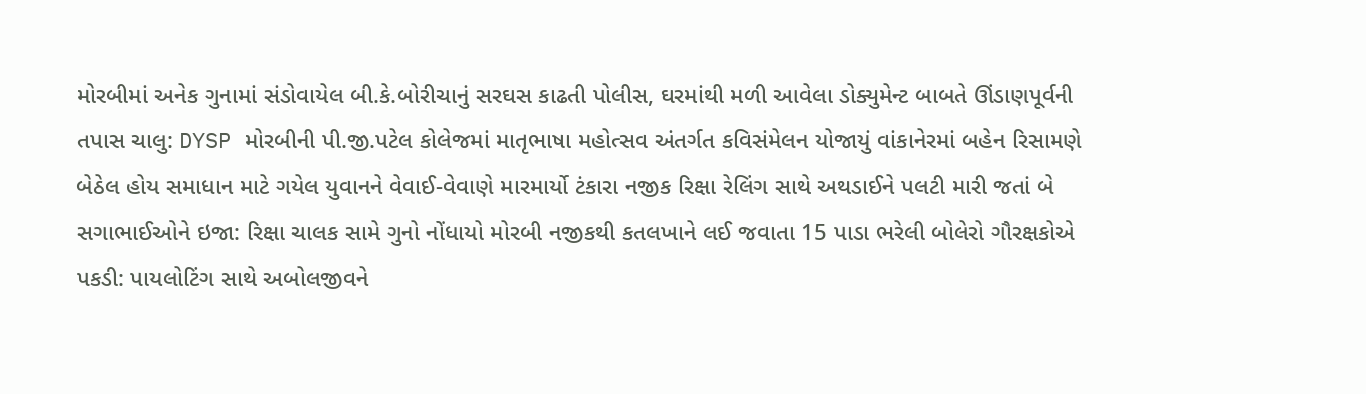મોરબીમાં અનેક ગુનામાં સંડોવાયેલ બી.કે.બોરીચાનું સરઘસ કાઢતી પોલીસ, ઘરમાંથી મળી આવેલા ડોક્યુમેન્ટ બાબતે ઊંડાણપૂર્વની તપાસ ચાલુ: DYSP મોરબીની પી.જી.પટેલ કોલેજમાં માતૃભાષા મહોત્સવ અંતર્ગત કવિસંમેલન યોજાયું વાંકાનેરમાં બહેન રિસામણે બેઠેલ હોય સમાધાન માટે ગયેલ યુવાનને વેવાઈ-વેવાણે મારમાર્યો ટંકારા નજીક રિક્ષા રેલિંગ સાથે અથડાઈને પલટી મારી જતાં બે સગાભાઈઓને ઇજા: રિક્ષા ચાલક સામે ગુનો નોંધાયો મોરબી નજીકથી કતલખાને લઈ જવાતા 15 પાડા ભરેલી બોલેરો ગૌરક્ષકોએ પકડી: પાયલોટિંગ સાથે અબોલજીવને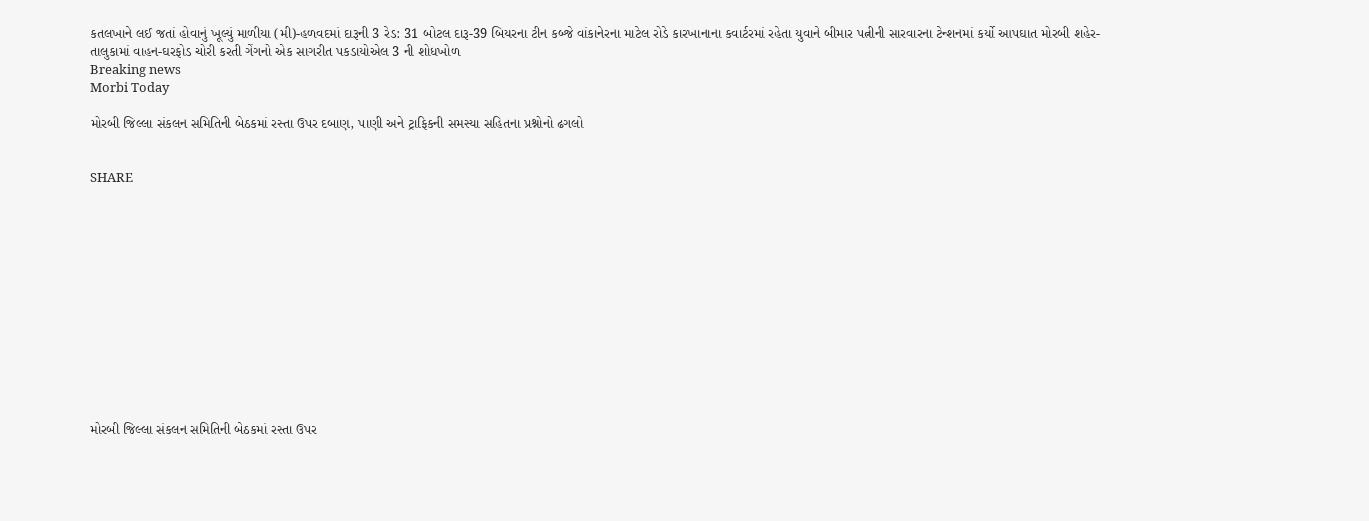કતલખાને લઈ જતાં હોવાનું ખૂલ્યું માળીયા (મી)-હળવદમાં દારૂની 3 રેડ: 31 બોટલ દારૂ-39 બિયરના ટીન કબ્જે વાંકાનેરના માટેલ રોડે કારખાનાના કવાર્ટરમાં રહેતા યુવાને બીમાર પત્નીની સારવારના ટેન્શનમાં કર્યો આપઘાત મોરબી શહેર-તાલુકામાં વાહન-ઘરફોડ ચોરી કરતી ગેંગનો એક સાગરીત પકડાયોએલ 3 ની શોધખોળ
Breaking news
Morbi Today

મોરબી જિલ્લા સંકલન સમિતિની બેઠકમાં રસ્તા ઉપર દબાણ, પાણી અને ટ્રાફિકની સમસ્યા સહિતના પ્રશ્નોનો ઢગલો


SHARE













મોરબી જિલ્લા સંકલન સમિતિની બેઠકમાં રસ્તા ઉપર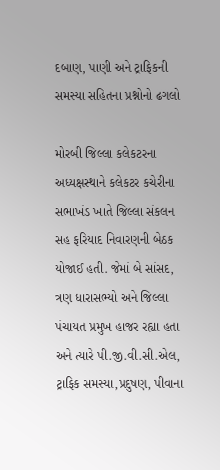દબાણ, પાણી અને ટ્રાફિકની સમસ્યા સહિતના પ્રશ્નોનો ઢગલો

મોરબી જિલ્લા કલેકટરના અધ્યક્ષસ્થાને કલેકટર કચેરીના સભાખંડ ખાતે જિલ્લા સંકલન સહ ફરિયાદ નિવારણની બેઠક યોજાઈ હતી. જેમાં બે સાંસદ, ત્રણ ધારાસભ્યો અને જિલ્લા પંચાયત પ્રમુખ હાજર રહ્યા હતા અને ત્યારે પી.જી.વી.સી.એલ, ટ્રાફિક સમસ્યા,પ્રદુષણ, પીવાના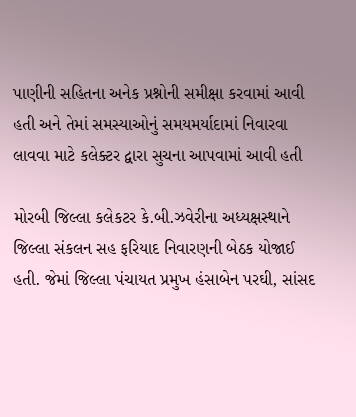પાણીની સહિતના અનેક પ્રશ્નોની સમીક્ષા કરવામાં આવી હતી અને તેમાં સમસ્યાઓનું સમયમર્યાદામાં નિવારવા લાવવા માટે કલેક્ટર દ્વારા સુચના આપવામાં આવી હતી

મોરબી જિલ્લા કલેકટર કે.બી.ઝવેરીના અધ્યક્ષસ્થાને જિલ્લા સંકલન સહ ફરિયાદ નિવારણની બેઠક યોજાઈ હતી. જેમાં જિલ્લા પંચાયત પ્રમુખ હંસાબેન પરઘી, સાંસદ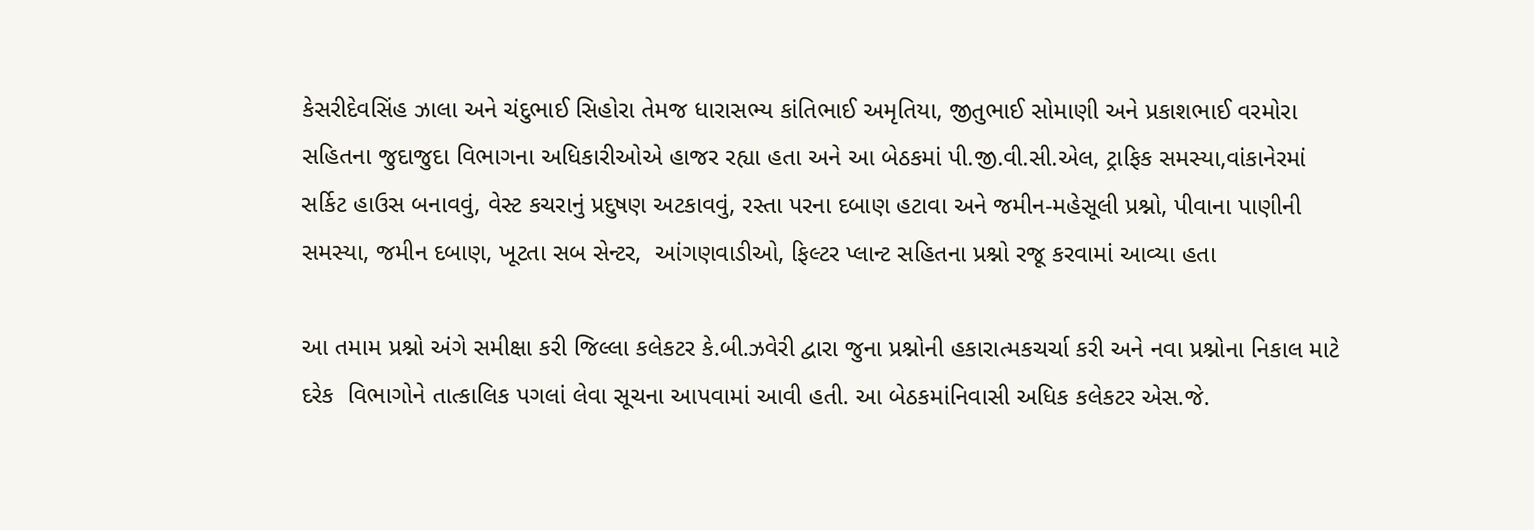કેસરીદેવસિંહ ઝાલા અને ચંદુભાઈ સિહોરા તેમજ ધારાસભ્ય કાંતિભાઈ અમૃતિયા, જીતુભાઈ સોમાણી અને પ્રકાશભાઈ વરમોરા સહિતના જુદાજુદા વિભાગના અધિકારીઓએ હાજર રહ્યા હતા અને આ બેઠકમાં પી.જી.વી.સી.એલ, ટ્રાફિક સમસ્યા,વાંકાનેરમાં સર્કિટ હાઉસ બનાવવું, વેસ્ટ કચરાનું પ્રદુષણ અટકાવવું, રસ્તા પરના દબાણ હટાવા અને જમીન-મહેસૂલી પ્રશ્નો, પીવાના પાણીની સમસ્યા, જમીન દબાણ, ખૂટતા સબ સેન્ટર,  આંગણવાડીઓ, ફિલ્ટર પ્લાન્ટ સહિતના પ્રશ્નો રજૂ કરવામાં આવ્યા હતા

આ તમામ પ્રશ્નો અંગે સમીક્ષા કરી જિલ્લા કલેકટર કે.બી.ઝવેરી દ્વારા જુના પ્રશ્નોની હકારાત્મકચર્ચા કરી અને નવા પ્રશ્નોના નિકાલ માટે દરેક  વિભાગોને તાત્કાલિક પગલાં લેવા સૂચના આપવામાં આવી હતી. આ બેઠકમાંનિવાસી અધિક કલેકટર એસ.જે.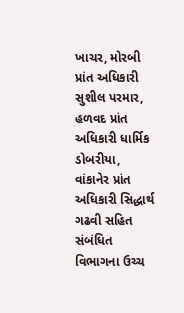ખાચર, મોરબી પ્રાંત અધિકારી સુશીલ પરમાર, હળવદ પ્રાંત અધિકારી ધાર્મિક ડોબરીયા, વાંકાનેર પ્રાંત અધિકારી સિદ્ધાર્થ ગઢવી સહિત સંબંધિત વિભાગના ઉચ્ચ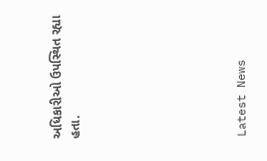અધિકારીઓ ઉપસ્થિત રહ્યા હતા.








Latest News